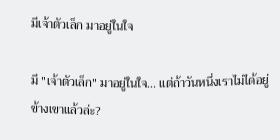มีเจ้าตัวเล็ก มาอยู่ในใจ

มี "เจ้าตัวเล็ก" มาอยู่ในใจ... แต่ถ้าวันหนึ่งเราไม่ได้อยู่ข้างเขาแล้วล่ะ?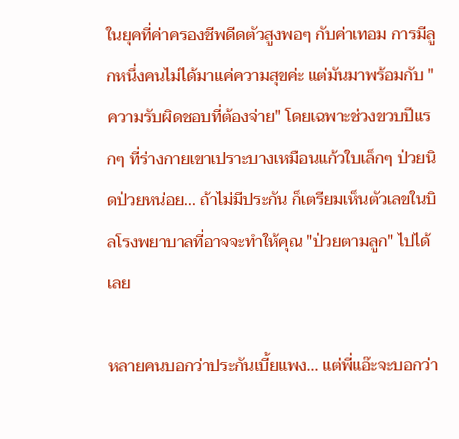ในยุคที่ค่าครองชีพดีดตัวสูงพอๆ กับค่าเทอม การมีลูกหนึ่งคนไม่ได้มาแค่ความสุขค่ะ แต่มันมาพร้อมกับ "ความรับผิดชอบที่ต้องจ่าย" โดยเฉพาะช่วงขวบปีแรกๆ ที่ร่างกายเขาเปราะบางเหมือนแก้วใบเล็กๆ ป่วยนิดป่วยหน่อย... ถ้าไม่มีประกัน ก็เตรียมเห็นตัวเลขในบิลโรงพยาบาลที่อาจจะทำให้คุณ "ป่วยตามลูก" ไปได้เลย

หลายคนบอกว่าประกันเบี้ยแพง... แต่พี่แอ๊ะจะบอกว่า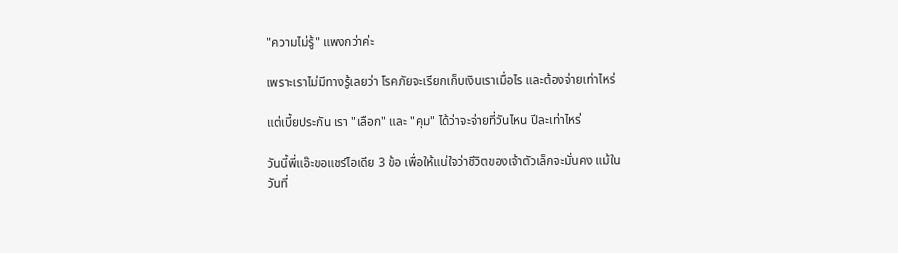"ความไม่รู้" แพงกว่าค่ะ

เพราะเราไม่มีทางรู้เลยว่า โรคภัยจะเรียกเก็บเงินเราเมื่อไร และต้องจ่ายเท่าไหร่

แต่เบี้ยประกัน เรา "เลือก" และ "คุม" ได้ว่าจะจ่ายที่วันไหน ปีละเท่าไหร่

วันนี้พี่แอ๊ะขอแชร์ไอเดีย 3 ข้อ เพื่อให้แน่ใจว่าชีวิตของเจ้าตัวเล็กจะมั่นคง แม้ในวันที่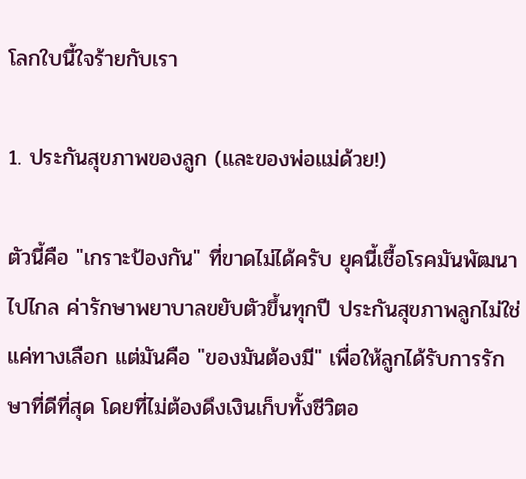โลกใบนี้ใจร้ายกับเรา

1. ประกันสุขภาพของลูก (และของพ่อแม่ด้วย!)

ตัวนี้คือ "เกราะป้องกัน" ที่ขาดไม่ได้ครับ ยุคนี้เชื้อโรคมันพัฒนาไปไกล ค่ารักษาพยาบาลขยับตัวขึ้นทุกปี ประกันสุขภาพลูกไม่ใช่แค่ทางเลือก แต่มันคือ "ของมันต้องมี" เพื่อให้ลูกได้รับการรักษาที่ดีที่สุด โดยที่ไม่ต้องดึงเงินเก็บทั้งชีวิตอ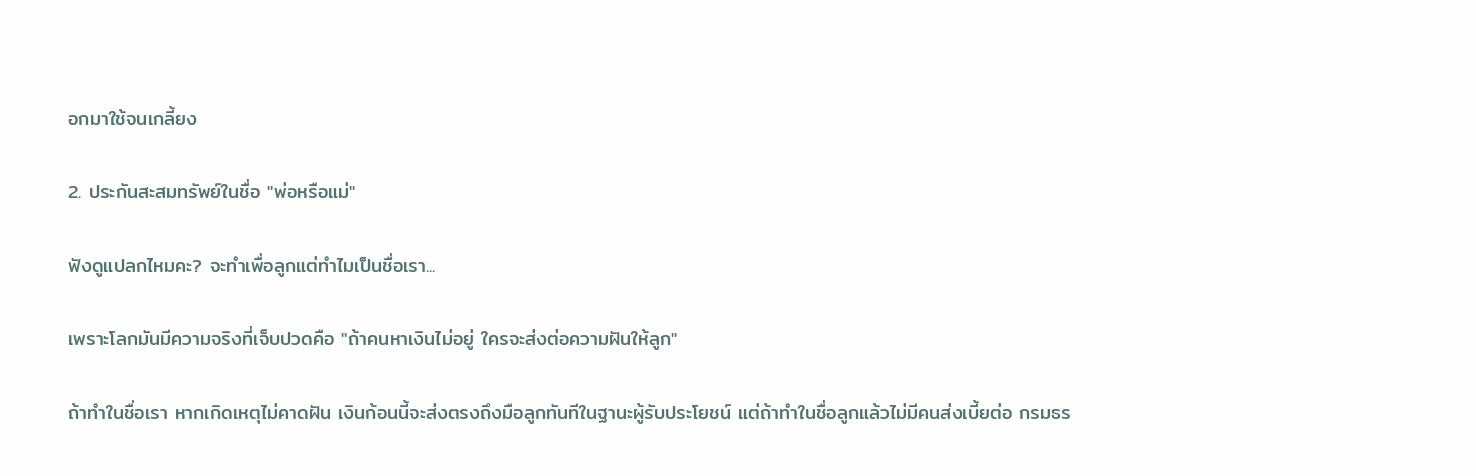อกมาใช้จนเกลี้ยง

2. ประกันสะสมทรัพย์ในชื่อ "พ่อหรือแม่"

ฟังดูแปลกไหมคะ? จะทำเพื่อลูกแต่ทำไมเป็นชื่อเรา...

เพราะโลกมันมีความจริงที่เจ็บปวดคือ "ถ้าคนหาเงินไม่อยู่ ใครจะส่งต่อความฝันให้ลูก"

ถ้าทำในชื่อเรา หากเกิดเหตุไม่คาดฝัน เงินก้อนนี้จะส่งตรงถึงมือลูกทันทีในฐานะผู้รับประโยชน์ แต่ถ้าทำในชื่อลูกแล้วไม่มีคนส่งเบี้ยต่อ กรมธร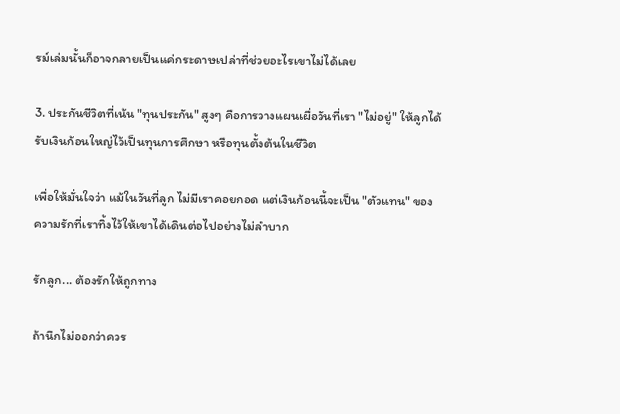รม์เล่มนั้นก็อาจกลายเป็นแค่กระดาษเปล่าที่ช่วยอะไรเขาไม่ได้เลย

3. ประกันชีวิตที่เน้น "ทุนประกัน" สูงๆ คือการวางแผนเผื่อวันที่เรา "ไม่อยู่" ให้ลูกได้รับเงินก้อนใหญ่ไว้เป็นทุนการศึกษา หรือทุนตั้งต้นในชีวิต

เพื่อให้มั่นใจว่า แม้ในวันที่ลูก ไม่มีเราคอยกอด แต่เงินก้อนนี้จะเป็น "ตัวแทน" ของความรักที่เราทิ้งไว้ให้เขาได้เดินต่อไปอย่างไม่ลำบาก

รักลูก... ต้องรักให้ถูกทาง

ถ้านึกไม่ออกว่าควร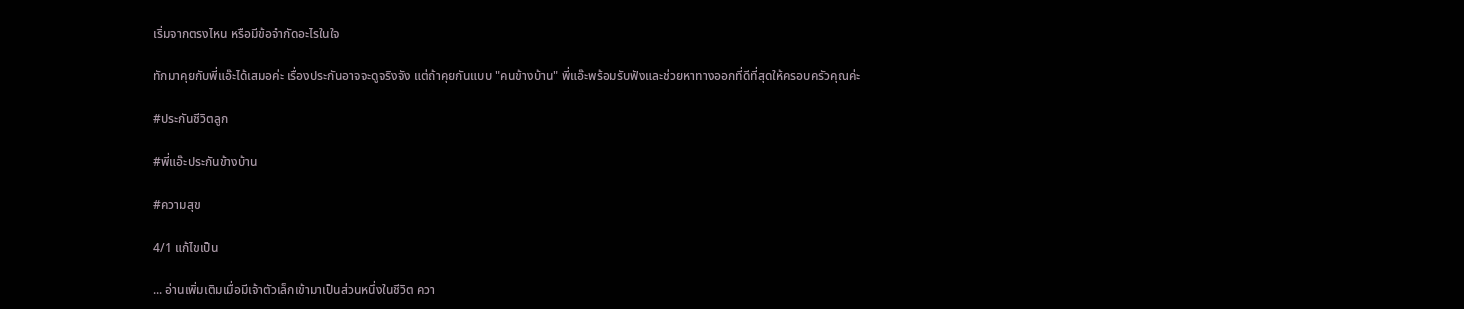เริ่มจากตรงไหน หรือมีข้อจำกัดอะไรในใจ

ทักมาคุยกับพี่แอ๊ะได้เสมอค่ะ เรื่องประกันอาจจะดูจริงจัง แต่ถ้าคุยกันแบบ "คนข้างบ้าน" พี่แอ๊ะพร้อมรับฟังและช่วยหาทางออกที่ดีที่สุดให้ครอบครัวคุณค่ะ

#ประกันชีวิตลูก

#พี่แอ๊ะประกันข้างบ้าน

#ความสุข

4/1 แก้ไขเป็น

... อ่านเพิ่มเติมเมื่อมีเจ้าตัวเล็กเข้ามาเป็นส่วนหนึ่งในชีวิต ควา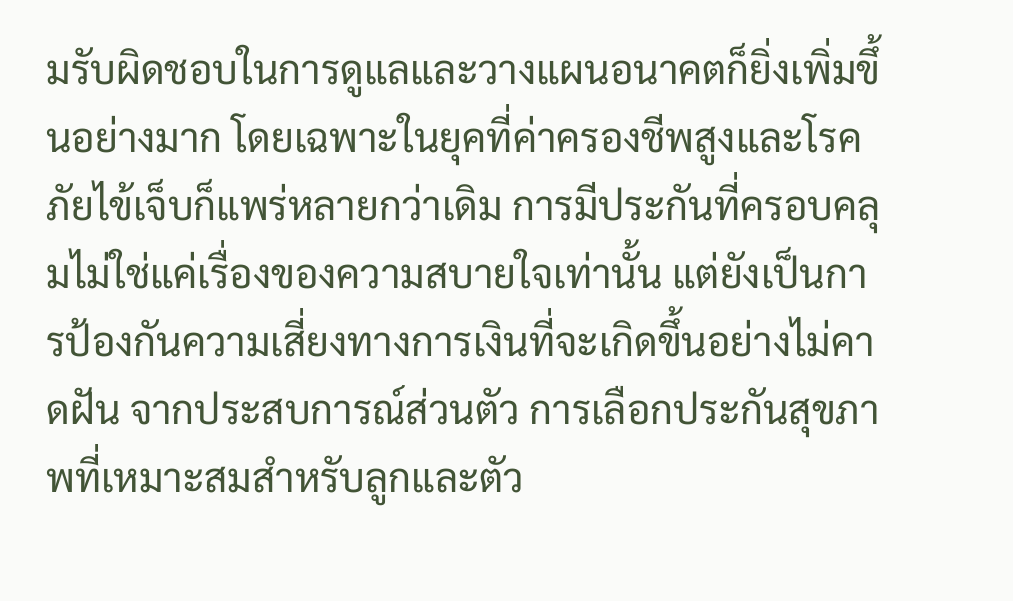มรับผิดชอบในการดูแลและวางแผนอนาคตก็ยิ่งเพิ่มขึ้นอย่างมาก โดยเฉพาะในยุคที่ค่าครองชีพสูงและโรคภัยไข้เจ็บก็แพร่หลายกว่าเดิม การมีประกันที่ครอบคลุมไม่ใช่แค่เรื่องของความสบายใจเท่านั้น แต่ยังเป็นการป้องกันความเสี่ยงทางการเงินที่จะเกิดขึ้นอย่างไม่คาดฝัน จากประสบการณ์ส่วนตัว การเลือกประกันสุขภาพที่เหมาะสมสำหรับลูกและตัว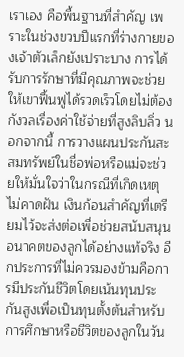เราเอง คือพื้นฐานที่สำคัญ เพราะในช่วงขวบปีแรกที่ร่างกายของเจ้าตัวเล็กยังเปราะบาง การได้รับการรักษาที่มีคุณภาพจะช่วยให้เขาฟื้นฟูได้รวดเร็วโดยไม่ต้องกังวลเรื่องค่าใช้จ่ายที่สูงลิบลิ่ว นอกจากนี้ การวางแผนประกันสะสมทรัพย์ในชื่อพ่อหรือแม่จะช่วยให้มั่นใจว่าในกรณีที่เกิดเหตุไม่คาดฝัน เงินก้อนสำคัญที่เตรียมไว้จะส่งต่อเพื่อช่วยสนับสนุนอนาคตของลูกได้อย่างแท้จริง อีกประการที่ไม่ควรมองข้ามคือการมีประกันชีวิตโดยเน้นทุนประกันสูงเพื่อเป็นทุนตั้งต้นสำหรับการศึกษาหรือชีวิตของลูกในวัน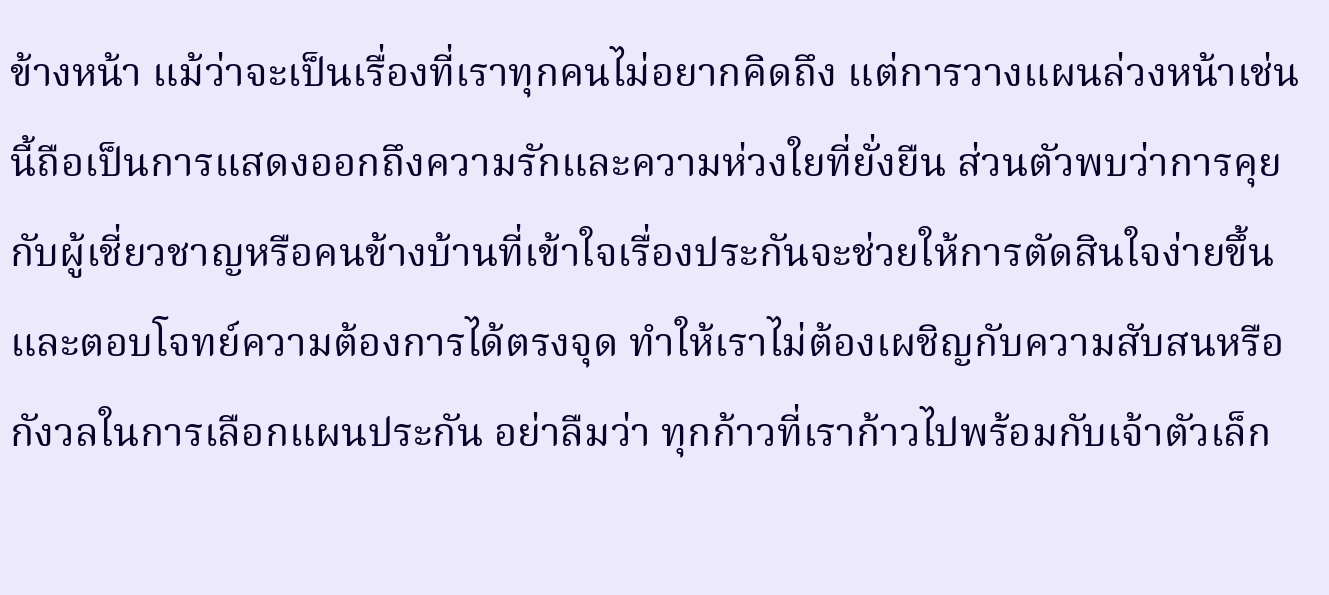ข้างหน้า แม้ว่าจะเป็นเรื่องที่เราทุกคนไม่อยากคิดถึง แต่การวางแผนล่วงหน้าเช่นนี้ถือเป็นการแสดงออกถึงความรักและความห่วงใยที่ยั่งยืน ส่วนตัวพบว่าการคุยกับผู้เชี่ยวชาญหรือคนข้างบ้านที่เข้าใจเรื่องประกันจะช่วยให้การตัดสินใจง่ายขึ้นและตอบโจทย์ความต้องการได้ตรงจุด ทำให้เราไม่ต้องเผชิญกับความสับสนหรือกังวลในการเลือกแผนประกัน อย่าลืมว่า ทุกก้าวที่เราก้าวไปพร้อมกับเจ้าตัวเล็ก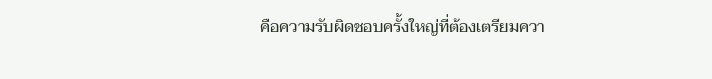คือความรับผิดชอบครั้งใหญ่ที่ต้องเตรียมควา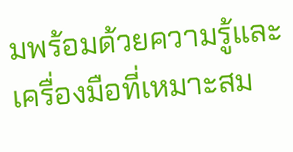มพร้อมด้วยความรู้และเครื่องมือที่เหมาะสม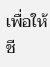เพื่อให้ชี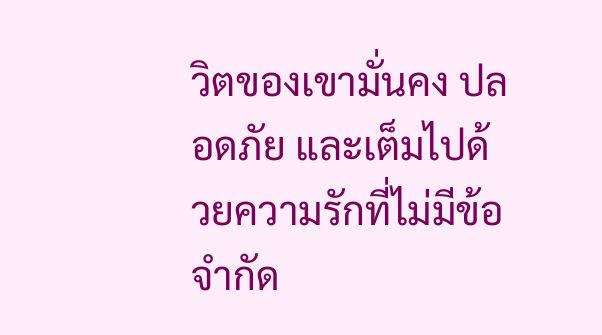วิตของเขามั่นคง ปลอดภัย และเต็มไปด้วยความรักที่ไม่มีข้อจำกัด